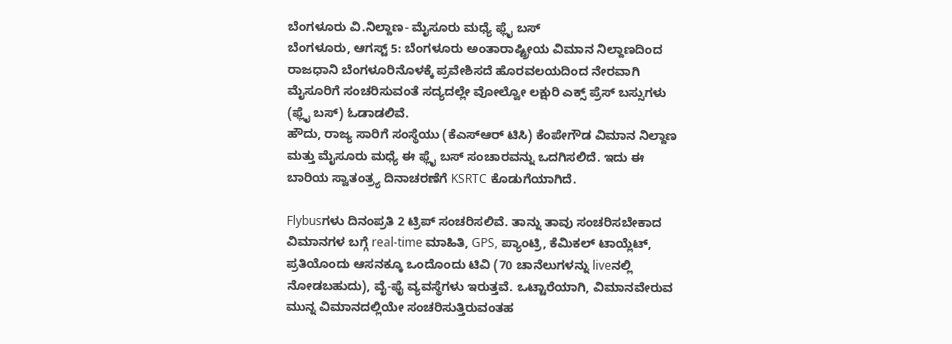ಬೆಂಗಳೂರು ವಿ.ನಿಲ್ದಾಣ- ಮೈಸೂರು ಮಧ್ಯೆ ಫ್ಲೈ ಬಸ್
ಬೆಂಗಳೂರು, ಆಗಸ್ಟ್ 5: ಬೆಂಗಳೂರು ಅಂತಾರಾಷ್ಟ್ರೀಯ ವಿಮಾನ ನಿಲ್ದಾಣದಿಂದ ರಾಜಧಾನಿ ಬೆಂಗಳೂರಿನೊಳಕ್ಕೆ ಪ್ರವೇಶಿಸದೆ ಹೊರವಲಯದಿಂದ ನೇರವಾಗಿ ಮೈಸೂರಿಗೆ ಸಂಚರಿಸುವಂತೆ ಸದ್ಯದಲ್ಲೇ ವೋಲ್ವೋ ಲಕ್ಷುರಿ ಎಕ್ಸ್ ಪ್ರೆಸ್ ಬಸ್ಸುಗಳು (ಫ್ಲೈ ಬಸ್) ಓಡಾಡಲಿವೆ.
ಹೌದು, ರಾಜ್ಯ ಸಾರಿಗೆ ಸಂಸ್ಥೆಯು (ಕೆಎಸ್ಆರ್ ಟಿಸಿ) ಕೆಂಪೇಗೌಡ ವಿಮಾನ ನಿಲ್ದಾಣ ಮತ್ತು ಮೈಸೂರು ಮಧ್ಯೆ ಈ ಫ್ಲೈ ಬಸ್ ಸಂಚಾರವನ್ನು ಒದಗಿಸಲಿದೆ. ಇದು ಈ ಬಾರಿಯ ಸ್ವಾತಂತ್ರ್ಯ ದಿನಾಚರಣೆಗೆ KSRTC ಕೊಡುಗೆಯಾಗಿದೆ.

Flybusಗಳು ದಿನಂಪ್ರತಿ 2 ಟ್ರಿಪ್ ಸಂಚರಿಸಲಿವೆ. ತಾನ್ನು ತಾವು ಸಂಚರಿಸಬೇಕಾದ ವಿಮಾನಗಳ ಬಗ್ಗೆ real-time ಮಾಹಿತಿ, GPS, ಪ್ಯಾಂಟ್ರಿ, ಕೆಮಿಕಲ್ ಟಾಯ್ಲೆಟ್, ಪ್ರತಿಯೊಂದು ಆಸನಕ್ಕೂ ಒಂದೊಂದು ಟಿವಿ (70 ಚಾನೆಲುಗಳನ್ನು liveನಲ್ಲಿ ನೋಡಬಹುದು), ವೈ-ಫೈ ವ್ಯವಸ್ಥೆಗಳು ಇರುತ್ತವೆ. ಒಟ್ಟಾರೆಯಾಗಿ, ವಿಮಾನವೇರುವ ಮುನ್ನ ವಿಮಾನದಲ್ಲಿಯೇ ಸಂಚರಿಸುತ್ತಿರುವಂತಹ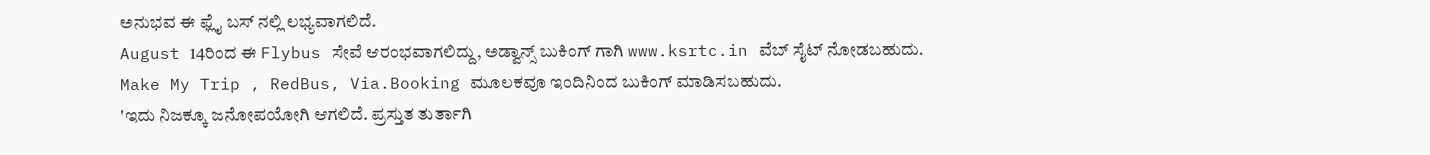ಅನುಭವ ಈ ಫ್ಲೈ ಬಸ್ ನಲ್ಲಿ ಲಭ್ಯವಾಗಲಿದೆ.
August 14ರಿಂದ ಈ Flybus ಸೇವೆ ಆರಂಭವಾಗಲಿದ್ದು, ಅಡ್ವಾನ್ಸ್ ಬುಕಿಂಗ್ ಗಾಗಿ www.ksrtc.in ವೆಬ್ ಸೈಟ್ ನೋಡಬಹುದು. Make My Trip , RedBus, Via.Booking ಮೂಲಕವೂ ಇಂದಿನಿಂದ ಬುಕಿಂಗ್ ಮಾಡಿಸಬಹುದು.
'ಇದು ನಿಜಕ್ಕೂ ಜನೋಪಯೋಗಿ ಆಗಲಿದೆ. ಪ್ರಸ್ತುತ ತುರ್ತಾಗಿ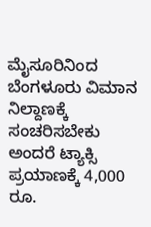ಮೈಸೂರಿನಿಂದ ಬೆಂಗಳೂರು ವಿಮಾನ ನಿಲ್ದಾಣಕ್ಕೆ ಸಂಚರಿಸಬೇಕು ಅಂದರೆ ಟ್ಯಾಕ್ಸಿ ಪ್ರಯಾಣಕ್ಕೆ 4,000 ರೂ.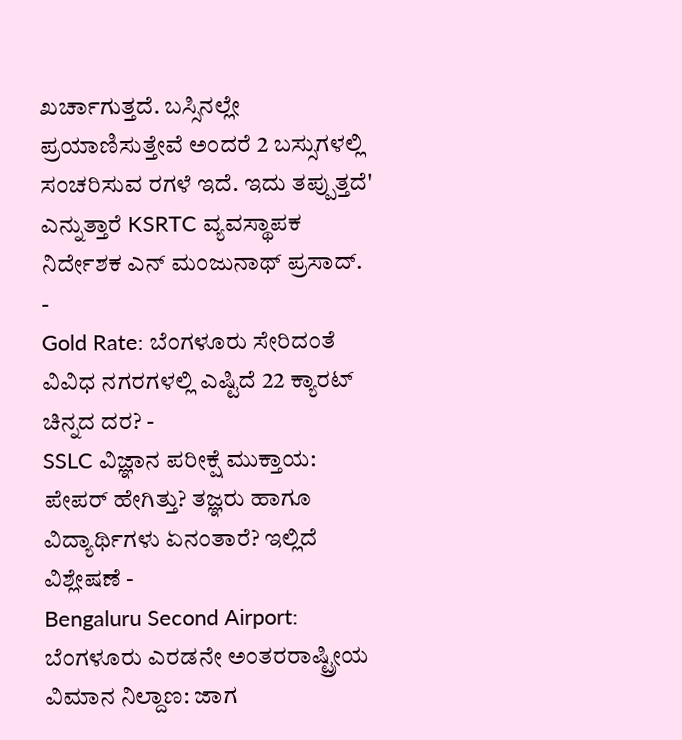ಖರ್ಚಾಗುತ್ತದೆ. ಬಸ್ಸಿನಲ್ಲೇ ಪ್ರಯಾಣಿಸುತ್ತೇವೆ ಅಂದರೆ 2 ಬಸ್ಸುಗಳಲ್ಲಿ ಸಂಚರಿಸುವ ರಗಳೆ ಇದೆ. ಇದು ತಪ್ಪುತ್ತದೆ' ಎನ್ನುತ್ತಾರೆ KSRTC ವ್ಯವಸ್ಥಾಪಕ ನಿರ್ದೇಶಕ ಎನ್ ಮಂಜುನಾಥ್ ಪ್ರಸಾದ್.
-
Gold Rate: ಬೆಂಗಳೂರು ಸೇರಿದಂತೆ ವಿವಿಧ ನಗರಗಳಲ್ಲಿ ಎಷ್ಟಿದೆ 22 ಕ್ಯಾರಟ್ ಚಿನ್ನದ ದರ? -
SSLC ವಿಜ್ಞಾನ ಪರೀಕ್ಷೆ ಮುಕ್ತಾಯ: ಪೇಪರ್ ಹೇಗಿತ್ತು? ತಜ್ಞರು ಹಾಗೂ ವಿದ್ಯಾರ್ಥಿಗಳು ಏನಂತಾರೆ? ಇಲ್ಲಿದೆ ವಿಶ್ಲೇಷಣೆ -
Bengaluru Second Airport: ಬೆಂಗಳೂರು ಎರಡನೇ ಅಂತರರಾಷ್ಟ್ರೀಯ ವಿಮಾನ ನಿಲ್ದಾಣ: ಜಾಗ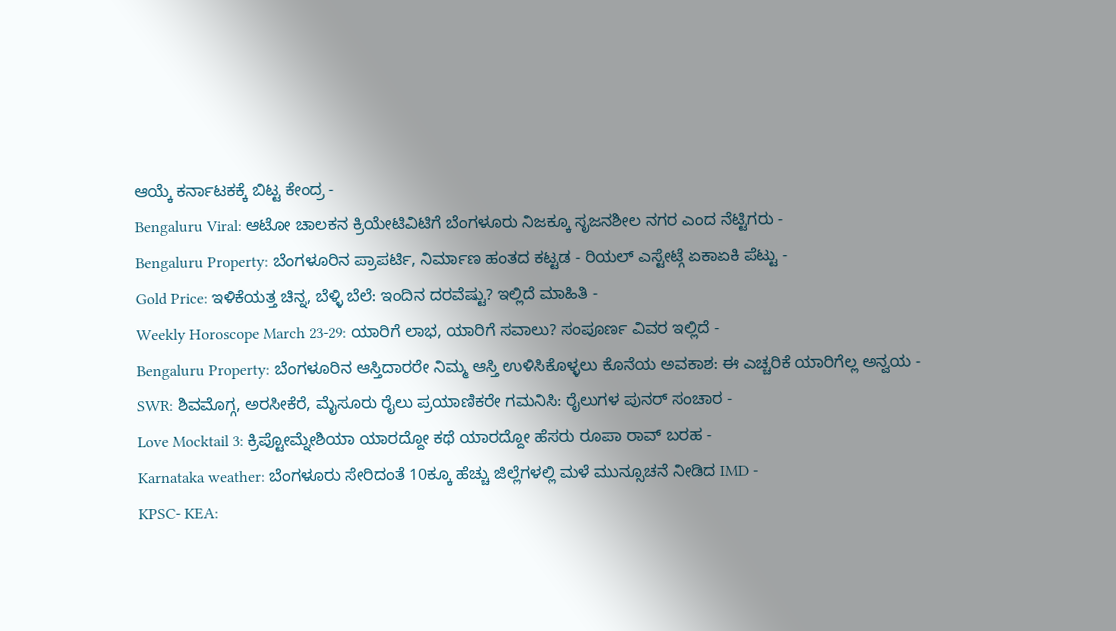ಆಯ್ಕೆ ಕರ್ನಾಟಕಕ್ಕೆ ಬಿಟ್ಟ ಕೇಂದ್ರ -
Bengaluru Viral: ಆಟೋ ಚಾಲಕನ ಕ್ರಿಯೇಟಿವಿಟಿಗೆ ಬೆಂಗಳೂರು ನಿಜಕ್ಕೂ ಸೃಜನಶೀಲ ನಗರ ಎಂದ ನೆಟ್ಟಿಗರು -
Bengaluru Property: ಬೆಂಗಳೂರಿನ ಪ್ರಾಪರ್ಟಿ, ನಿರ್ಮಾಣ ಹಂತದ ಕಟ್ಟಡ - ರಿಯಲ್ ಎಸ್ಟೇಟ್ಗೆ ಏಕಾಏಕಿ ಪೆಟ್ಟು -
Gold Price: ಇಳಿಕೆಯತ್ತ ಚಿನ್ನ, ಬೆಳ್ಳಿ ಬೆಲೆ: ಇಂದಿನ ದರವೆಷ್ಟು? ಇಲ್ಲಿದೆ ಮಾಹಿತಿ -
Weekly Horoscope March 23-29: ಯಾರಿಗೆ ಲಾಭ, ಯಾರಿಗೆ ಸವಾಲು? ಸಂಪೂರ್ಣ ವಿವರ ಇಲ್ಲಿದೆ -
Bengaluru Property: ಬೆಂಗಳೂರಿನ ಆಸ್ತಿದಾರರೇ ನಿಮ್ಮ ಆಸ್ತಿ ಉಳಿಸಿಕೊಳ್ಳಲು ಕೊನೆಯ ಅವಕಾಶ: ಈ ಎಚ್ಚರಿಕೆ ಯಾರಿಗೆಲ್ಲ ಅನ್ವಯ -
SWR: ಶಿವಮೊಗ್ಗ, ಅರಸೀಕೆರೆ, ಮೈಸೂರು ರೈಲು ಪ್ರಯಾಣಿಕರೇ ಗಮನಿಸಿ: ರೈಲುಗಳ ಪುನರ್ ಸಂಚಾರ -
Love Mocktail 3: ಕ್ರಿಪ್ಟೋಮ್ನೇಶಿಯಾ ಯಾರದ್ದೋ ಕಥೆ ಯಾರದ್ದೋ ಹೆಸರು ರೂಪಾ ರಾವ್ ಬರಹ -
Karnataka weather: ಬೆಂಗಳೂರು ಸೇರಿದಂತೆ 10ಕ್ಕೂ ಹೆಚ್ಚು ಜಿಲ್ಲೆಗಳಲ್ಲಿ ಮಳೆ ಮುನ್ಸೂಚನೆ ನೀಡಿದ IMD -
KPSC- KEA: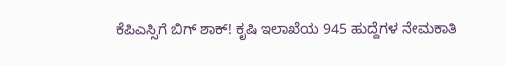ಕೆಪಿಎಸ್ಸಿಗೆ ಬಿಗ್ ಶಾಕ್! ಕೃಷಿ ಇಲಾಖೆಯ 945 ಹುದ್ದೆಗಳ ನೇಮಕಾತಿ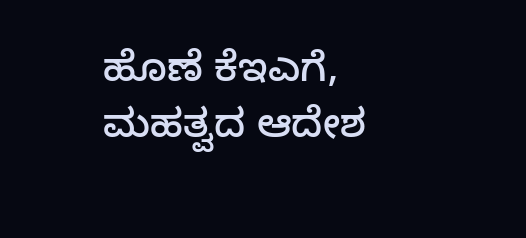ಹೊಣೆ ಕೆಇಎಗೆ, ಮಹತ್ವದ ಆದೇಶ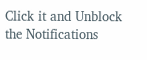Click it and Unblock the Notifications